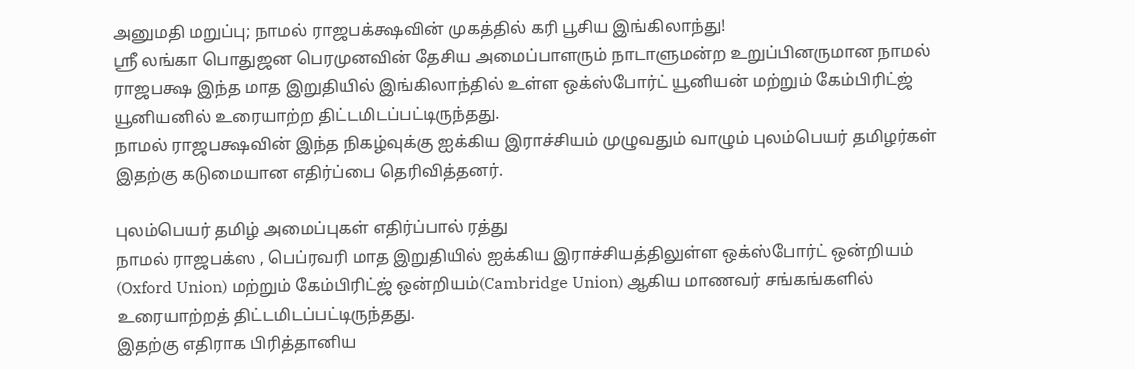அனுமதி மறுப்பு; நாமல் ராஜபக்க்ஷவின் முகத்தில் கரி பூசிய இங்கிலாந்து!
ஸ்ரீ லங்கா பொதுஜன பெரமுனவின் தேசிய அமைப்பாளரும் நாடாளுமன்ற உறுப்பினருமான நாமல் ராஜபக்ஷ இந்த மாத இறுதியில் இங்கிலாந்தில் உள்ள ஒக்ஸ்போர்ட் யூனியன் மற்றும் கேம்பிரிட்ஜ் யூனியனில் உரையாற்ற திட்டமிடப்பட்டிருந்தது.
நாமல் ராஜபக்ஷவின் இந்த நிகழ்வுக்கு ஐக்கிய இராச்சியம் முழுவதும் வாழும் புலம்பெயர் தமிழர்கள் இதற்கு கடுமையான எதிர்ப்பை தெரிவித்தனர்.

புலம்பெயர் தமிழ் அமைப்புகள் எதிர்ப்பால் ரத்து
நாமல் ராஜபக்ஸ , பெப்ரவரி மாத இறுதியில் ஐக்கிய இராச்சியத்திலுள்ள ஒக்ஸ்போர்ட் ஒன்றியம் (Oxford Union) மற்றும் கேம்பிரிட்ஜ் ஒன்றியம்(Cambridge Union) ஆகிய மாணவர் சங்கங்களில் உரையாற்றத் திட்டமிடப்பட்டிருந்தது.
இதற்கு எதிராக பிரித்தானிய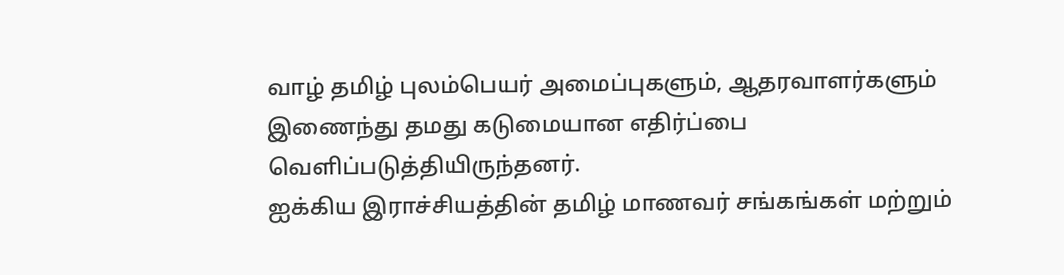வாழ் தமிழ் புலம்பெயர் அமைப்புகளும், ஆதரவாளர்களும் இணைந்து தமது கடுமையான எதிர்ப்பை வெளிப்படுத்தியிருந்தனர்.
ஐக்கிய இராச்சியத்தின் தமிழ் மாணவர் சங்கங்கள் மற்றும்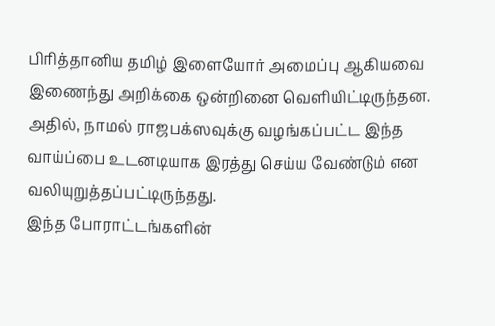பிரித்தானிய தமிழ் இளையோர் அமைப்பு ஆகியவை இணைந்து அறிக்கை ஒன்றினை வெளியிட்டிருந்தன.
அதில், நாமல் ராஜபக்ஸவுக்கு வழங்கப்பட்ட இந்த வாய்ப்பை உடனடியாக இரத்து செய்ய வேண்டும் என வலியுறுத்தப்பட்டிருந்தது.
இந்த போராட்டங்களின்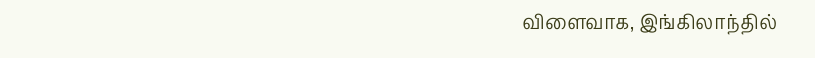விளைவாக, இங்கிலாந்தில்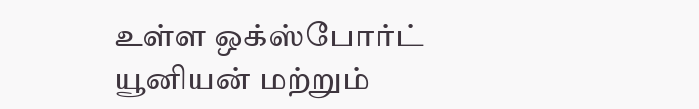உள்ள ஒக்ஸ்போர்ட் யூனியன் மற்றும்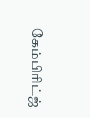கேம்பிரிட்ஜ்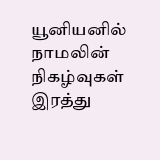யூனியனில் நாமலின் நிகழ்வுகள் இரத்து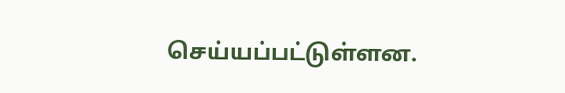செய்யப்பட்டுள்ளன.